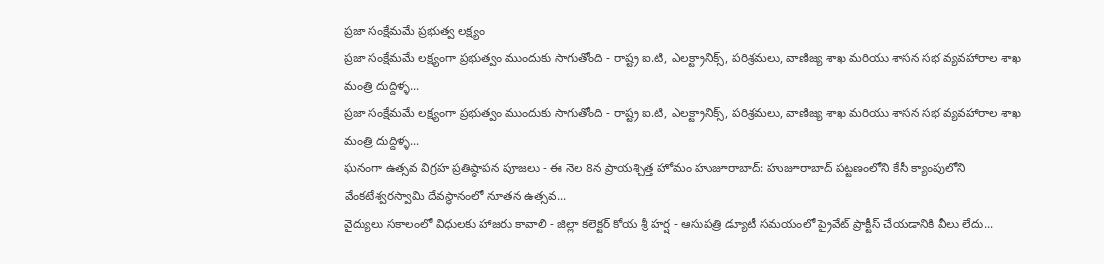ప్రజా సంక్షేమమే ప్రభుత్వ లక్ష్యం
ప్రజా సంక్షేమమే లక్ష్యంగా ప్రభుత్వం ముందుకు సాగుతోంది - రాష్ట్ర ఐ.టి, ఎలక్ట్రానిక్స్, పరిశ్రమలు, వాణిజ్య శాఖ మరియు శాసన సభ వ్యవహారాల శాఖ మంత్రి దుద్దిళ్ళ...
ప్రజా సంక్షేమమే లక్ష్యంగా ప్రభుత్వం ముందుకు సాగుతోంది - రాష్ట్ర ఐ.టి, ఎలక్ట్రానిక్స్, పరిశ్రమలు, వాణిజ్య శాఖ మరియు శాసన సభ వ్యవహారాల శాఖ మంత్రి దుద్దిళ్ళ...
ఘనంగా ఉత్సవ విగ్రహ ప్రతిష్ఠాపన పూజలు - ఈ నెల 8న ప్రాయశ్చిత్త హోమం హుజూరాబాద్: హుజూరాబాద్ పట్టణంలోని కేసీ క్యాంపులోని వేంకటేశ్వరస్వామి దేవస్థానంలో నూతన ఉత్సవ...
వైద్యులు సకాలంలో విధులకు హాజరు కావాలి - జిల్లా కలెక్టర్ కోయ శ్రీ హర్ష - ఆసుపత్రి డ్యూటీ సమయంలో ప్రైవేట్ ప్రాక్టీస్ చేయడానికి వీలు లేదు...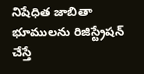నిషేధిత జాబితా భూములను రిజిస్ట్రేషన్ చేస్తే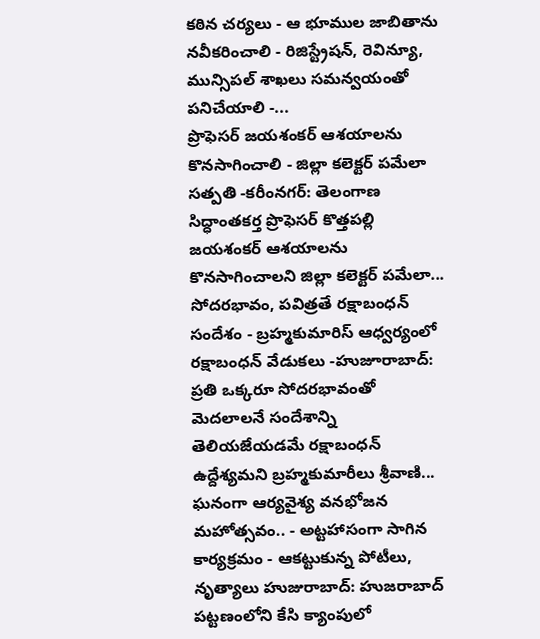కఠిన చర్యలు - ఆ భూముల జాబితాను నవీకరించాలి - రిజిస్ట్రేషన్, రెవిన్యూ, మున్సిపల్ శాఖలు సమన్వయంతో పనిచేయాలి -...
ప్రొఫెసర్ జయశంకర్ ఆశయాలను కొనసాగించాలి - జిల్లా కలెక్టర్ పమేలా సత్పతి -కరీంనగర్: తెలంగాణ సిద్ధాంతకర్త ప్రొఫెసర్ కొత్తపల్లి జయశంకర్ ఆశయాలను కొనసాగించాలని జిల్లా కలెక్టర్ పమేలా...
సోదరభావం, పవిత్రతే రక్షాబంధన్ సందేశం - బ్రహ్మకుమారిస్ ఆధ్వర్యంలో రక్షాబంధన్ వేడుకలు -హుజూరాబాద్: ప్రతి ఒక్కరూ సోదరభావంతో మెదలాలనే సందేశాన్ని తెలియజేయడమే రక్షాబంధన్ ఉద్దేశ్యమని బ్రహ్మకుమారీలు శ్రీవాణి...
ఘనంగా ఆర్యవైశ్య వనభోజన మహోత్సవం.. - అట్టహాసంగా సాగిన కార్యక్రమం - ఆకట్టుకున్న పోటీలు, నృత్యాలు హుజురాబాద్: హుజరాబాద్ పట్టణంలోని కేసి క్యాంపులో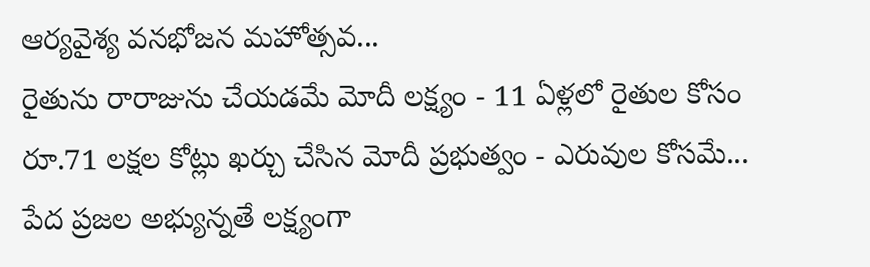ఆర్యవైశ్య వనభోజన మహోత్సవ...
రైతును రారాజును చేయడమే మోదీ లక్ష్యం - 11 ఏళ్లలో రైతుల కోసం రూ.71 లక్షల కోట్లు ఖర్చు చేసిన మోదీ ప్రభుత్వం - ఎరువుల కోసమే...
పేద ప్రజల అభ్యున్నతే లక్ష్యంగా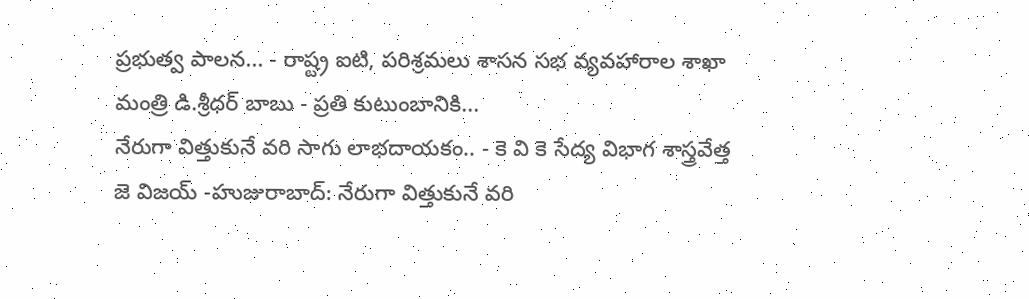ప్రభుత్వ పాలన... - రాష్ట్ర ఐటి, పరిశ్రమలు శాసన సభ వ్యవహారాల శాఖా మంత్రి డి.శ్రీధర్ బాబు - ప్రతి కుటుంబానికి...
నేరుగా విత్తుకునే వరి సాగు లాభదాయకం.. - కె వి కె సేద్య విభాగ శాస్త్రవేత్త జె విజయ్ -హుజురాబాద్: నేరుగా విత్తుకునే వరి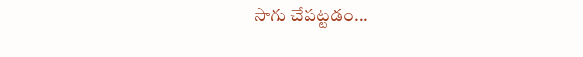సాగు చేపట్టడం...